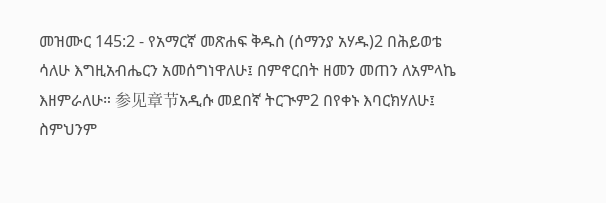መዝሙር 145:2 - የአማርኛ መጽሐፍ ቅዱስ (ሰማንያ አሃዱ)2 በሕይወቴ ሳለሁ እግዚአብሔርን አመሰግነዋለሁ፤ በምኖርበት ዘመን መጠን ለአምላኬ እዘምራለሁ። 参见章节አዲሱ መደበኛ ትርጒም2 በየቀኑ እባርክሃለሁ፤ ስምህንም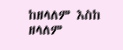ከዘላለም እስከ ዘላለም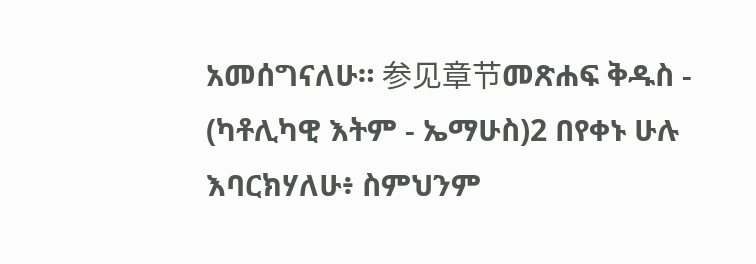አመሰግናለሁ። 参见章节መጽሐፍ ቅዱስ - (ካቶሊካዊ እትም - ኤማሁስ)2 በየቀኑ ሁሉ እባርክሃለሁ፥ ስምህንም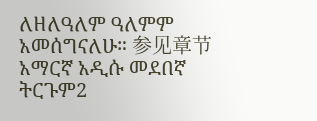ለዘለዓለም ዓለምም አመሰግናለሁ። 参见章节አማርኛ አዲሱ መደበኛ ትርጉም2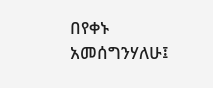በየቀኑ አመሰግንሃለሁ፤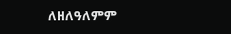ለዘለዓለምም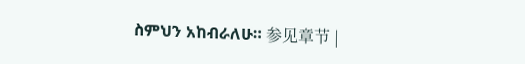ስምህን አከብራለሁ። 参见章节 |